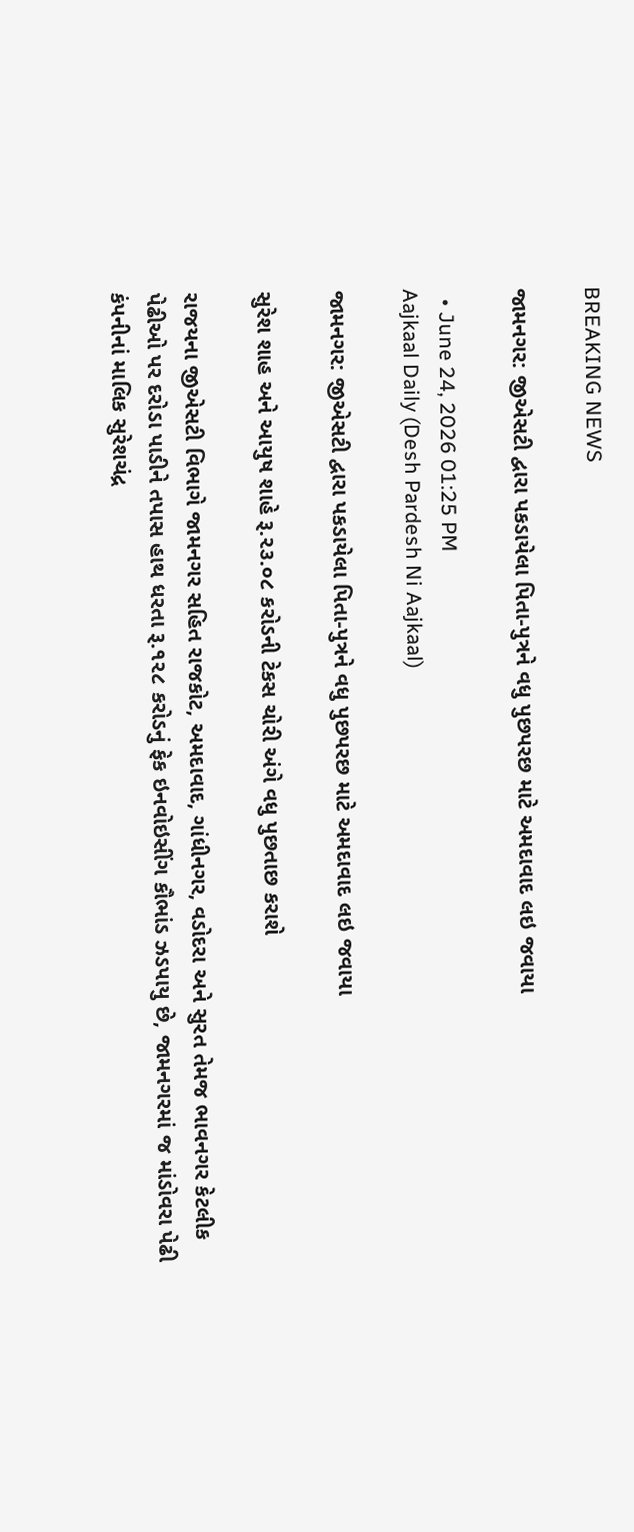BREAKING NEWS

જામનગર: જીએસટી દ્વારા પકડાયેલા પિતા-પુત્રને વધુ પુછપરછ માટે અમદાવાદ લઇ જવાયા

  • June 24, 2026 01:25 PM
Aajkaal Daily (Desh Pardesh Ni Aajkaal)

જામનગર: જીએસટી દ્વારા પકડાયેલા પિતા-પુત્રને વધુ પુછપરછ માટે અમદાવાદ લઇ જવાયા

સુરેશ શાહ અને આયુષ શાહે રૂ.૨૩.૦૮ કરોડની ટેકસ ચોરી અંગે વધુ પુછતાછ કરાશે

રાજયના જીએસટી વિભાગે જામનગર સહિત રાજકોટ, અમદાવાદ, ગાંધીનગર, વડોદરા અને સુરત તેમજ ભાવનગર કેટલીક પેઢીઓ પર દરોડા પાડીને તપાસ હાથ ધરતા રૂ.૧૨૮ કરોડનું ફેક ઇનવોઇસીંગ કૌભાંડ ઝડપાયુ છે, જામનગરમાં જ માંડોવરા પેઢી કંપનીનાં માલિક સુરેશચંદ્ર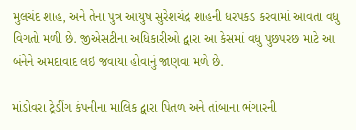મુલચંદ શાહ, અને તેના પુત્ર આયુષ સુરેશચંદ્ર શાહની ધરપકડ કરવામાં આવતા વધુ વિગતો મળી છે. જીએસટીના અધિકારીઓ દ્વારા આ કેસમાં વધુ પુછપરછ માટે આ બંનેને અમદાવાદ લઇ જવાયા હોવાનું જાણવા મળે છે.

માંડોવરા ટ્રેડીંગ કંપનીના માલિક દ્વારા પિતળ અને તાંબાના ભંગારની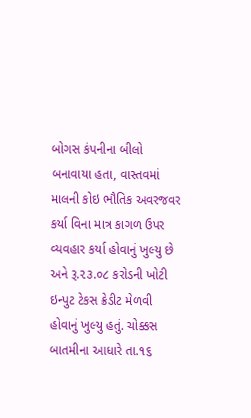બોગસ કંપનીના બીલો બનાવાયા હતા, વાસ્તવમાં માલની કોઇ ભૌતિક અવરજવર કર્યા વિના માત્ર કાગળ ઉપર વ્યવહાર કર્યા હોવાનું ખુલ્યુ છે અને રૂ.૨૩.૦૮ કરોડની ખોટી ઇન્પુટ ટેકસ ક્રેડીટ મેળવી હોવાનું ખુલ્યુ હતું. ચોક્કસ બાતમીના આધારે તા.૧૬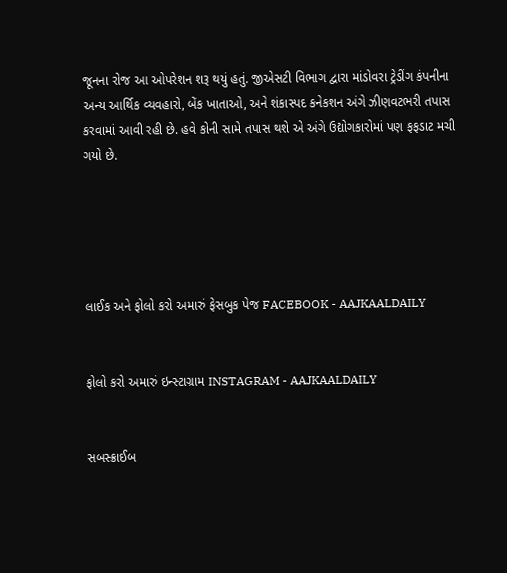જૂનના રોજ આ ઓપરેશન શરૂ થયું હતું. જીએસટી વિભાગ દ્વારા માંડોવરા ટ્રેડીંગ કંપનીના અન્ય આર્થિક વ્યવહારો, બેંક ખાતાઓ, અને શંકાસ્પદ કનેકશન અંગે ઝીણવટભરી તપાસ કરવામાં આવી રહી છે. હવે કોની સામે તપાસ થશે એ અંગે ઉદ્યોગકારોમાં પણ ફફડાટ મચી ગયો છે.





લાઈક અને ફોલો કરો અમારું ફેસબુક પેજ FACEBOOK - AAJKAALDAILY


ફોલો કરો અમારું ઇન્સ્ટાગ્રામ INSTAGRAM - AAJKAALDAILY


સબસ્ક્રાઈબ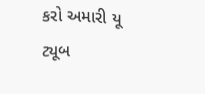કરો અમારી યૂ ટ્યૂબ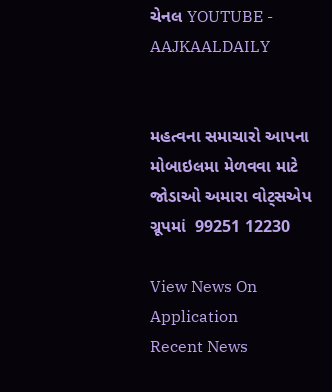ચેનલ YOUTUBE - AAJKAALDAILY


મહત્વના સમાચારો આપના મોબાઇલમા મેળવવા માટે જોડાઓ અમારા વોટ્સએપ ગ્રૂપમાં  99251 12230

View News On Application
Recent News